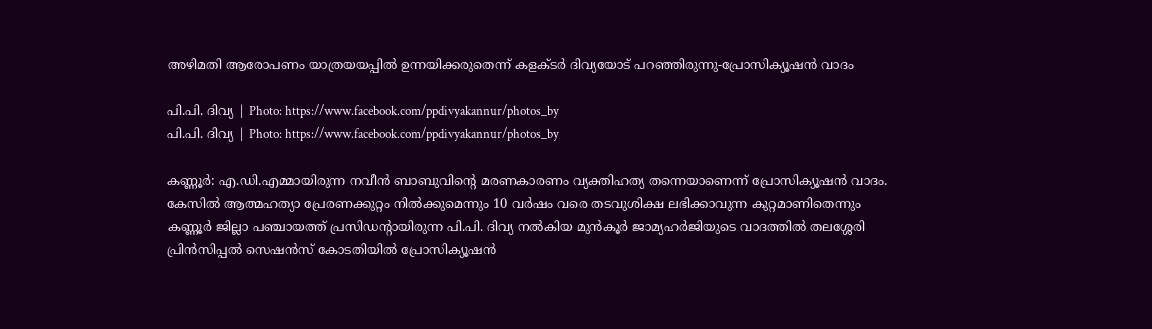അഴിമതി ആരോപണം യാത്രയയപ്പില്‍ ഉന്നയിക്കരുതെന്ന് കളക്ടര്‍ ദിവ്യയോട് പറഞ്ഞിരുന്നു-പ്രോസിക്യൂഷന്‍ വാദം

പി.പി. ദിവ്യ | Photo: https://www.facebook.com/ppdivyakannur/photos_by
പി.പി. ദിവ്യ | Photo: https://www.facebook.com/ppdivyakannur/photos_by

കണ്ണൂര്‍: എ.ഡി.എമ്മായിരുന്ന നവീൻ ബാബുവിന്റെ മരണകാരണം വ്യക്തിഹത്യ തന്നെയാണെന്ന് പ്രോസിക്യൂഷന്‍ വാദം. കേസിൽ ആത്മഹത്യാ പ്രേരണക്കുറ്റം നില്‍ക്കുമെന്നും 10 വര്‍ഷം വരെ തടവുശിക്ഷ ലഭിക്കാവുന്ന കുറ്റമാണിതെന്നും കണ്ണൂർ ജില്ലാ പഞ്ചായത്ത് പ്രസിഡന്റായിരുന്ന പി.പി. ദിവ്യ നൽകിയ മുൻകൂർ ജാമ്യഹർജിയുടെ വാദത്തിൽ തലശ്ശേരി പ്രിൻസിപ്പൽ സെഷൻസ് കോടതിയിൽ പ്രോസിക്യൂഷന്‍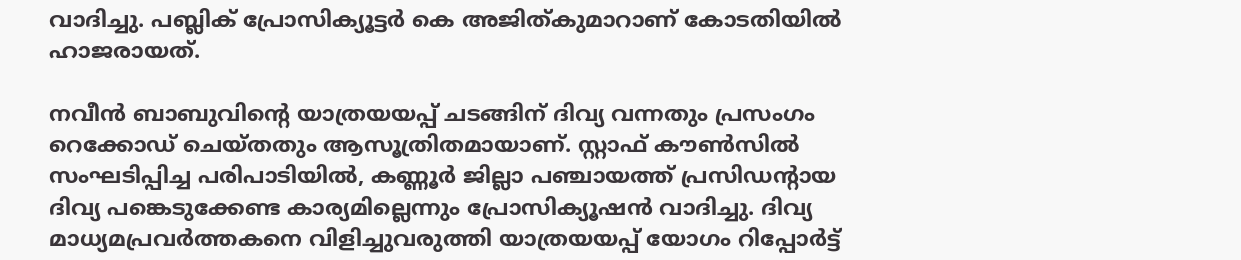വാദിച്ചു. പബ്ലിക് പ്രോസിക്യൂട്ടര്‍ കെ അജിത്കുമാറാണ് കോടതിയില്‍ ഹാജരായത്.

നവീൻ ബാബുവിന്റെ യാത്രയയപ്പ് ചടങ്ങിന് ദിവ്യ വന്നതും പ്രസംഗം റെക്കോഡ് ചെയ്തതും ആസൂത്രിതമായാണ്. സ്റ്റാഫ് കൗണ്‍സില്‍ സംഘടിപ്പിച്ച പരിപാടിയില്‍, കണ്ണൂർ ജില്ലാ പഞ്ചായത്ത് പ്രസിഡന്റായ ദിവ്യ പങ്കെടുക്കേണ്ട കാര്യമില്ലെന്നും പ്രോസിക്യൂഷന്‍ വാദിച്ചു. ദിവ്യ മാധ്യമപ്രവര്‍ത്തകനെ വിളിച്ചുവരുത്തി യാത്രയയപ്പ് യോഗം റിപ്പോര്‍ട്ട്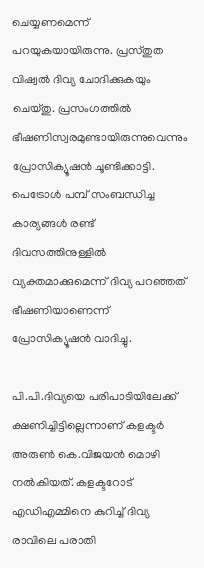ചെയ്യണമെന്ന് പറയുകയായിരുന്നു. പ്രസ്തുത വിഷ്വൽ ദിവ്യ ചോദിക്കുകയും ചെയ്തു. പ്രസംഗത്തില്‍ ഭീഷണിസ്വരമുണ്ടായിരുന്നുവെന്നും പ്രോസിക്യൂഷന്‍ ചൂണ്ടിക്കാട്ടി. പെട്രോൾ പമ്പ് സംബന്ധിച്ച കാര്യങ്ങൾ രണ്ട് ദിവസത്തിനുള്ളിൽ വ്യക്തമാക്കുമെന്ന് ദിവ്യ പറഞ്ഞത് ഭീഷണിയാണെന്ന് പ്രോസിക്യൂഷന്‍ വാദിച്ചു.

പി.പി.ദിവ്യയെ പരിപാടിയിലേക്ക് ക്ഷണിച്ചിട്ടില്ലെന്നാണ് കളക്ടര്‍  അരുൺ കെ.വിജയൻ മൊഴി നല്‍കിയത്. കളക്ടറോട് എഡിഎമ്മിനെ കുറിച്ച് ദിവ്യ രാവിലെ പരാതി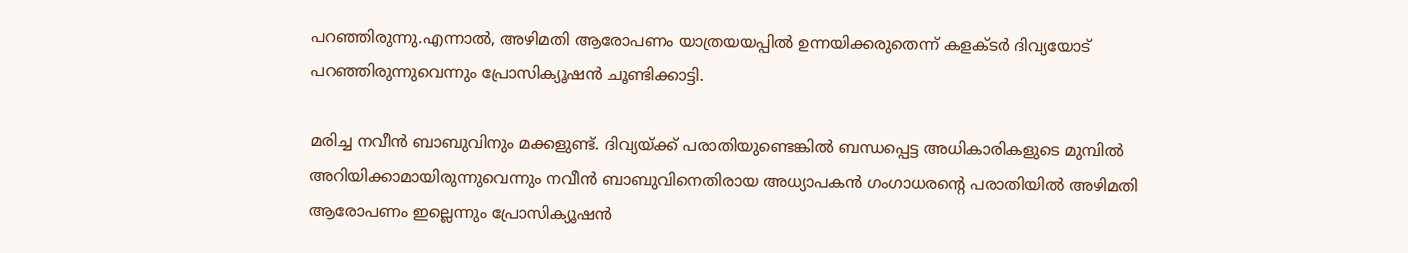പറഞ്ഞിരുന്നു.എന്നാല്‍, അഴിമതി ആരോപണം യാത്രയയപ്പില്‍ ഉന്നയിക്കരുതെന്ന് കളക്ടര്‍ ദിവ്യയോട് പറഞ്ഞിരുന്നുവെന്നും പ്രോസിക്യൂഷന്‍ ചൂണ്ടിക്കാട്ടി.

മരിച്ച നവീൻ ബാബുവിനും മക്കളുണ്ട്. ദിവ്യയ്ക്ക് പരാതിയുണ്ടെങ്കിൽ ബന്ധപ്പെട്ട അധികാരികളുടെ മുമ്പിൽ അറിയിക്കാമായിരുന്നുവെന്നും നവീൻ ബാബുവിനെതിരായ അധ്യാപകൻ ഗംഗാധരൻ്റെ പരാതിയിൽ അഴിമതി ആരോപണം ഇല്ലെന്നും പ്രോസിക്യൂഷൻ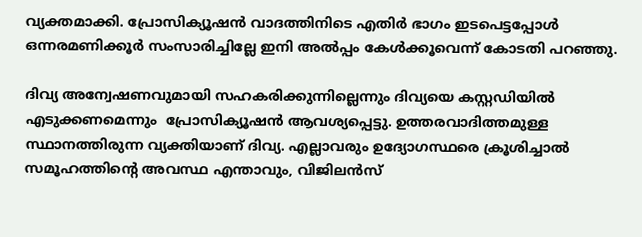വ്യക്തമാക്കി. പ്രോസിക്യൂഷന്‍ വാദത്തിനിടെ എതിര്‍ ഭാഗം ഇടപെട്ടപ്പോള്‍ ഒന്നരമണിക്കൂര്‍ സംസാരിച്ചില്ലേ ഇനി അല്‍പ്പം കേള്‍ക്കൂവെന്ന് കോടതി പറഞ്ഞു.

ദിവ്യ അന്വേഷണവുമായി സഹകരിക്കുന്നില്ലെന്നും ദിവ്യയെ കസ്റ്റഡിയിൽ എടുക്കണമെന്നും  പ്രോസിക്യൂഷൻ ആവശ്യപ്പെട്ടു. ഉത്തരവാദിത്തമുള്ള സ്ഥാനത്തിരുന്ന വ്യക്തിയാണ് ദിവ്യ. എല്ലാവരും ഉദ്യോഗസ്ഥരെ ക്രൂശിച്ചാൽ സമൂഹത്തിന്റെ അവസ്ഥ എന്താവും, വിജിലൻസ്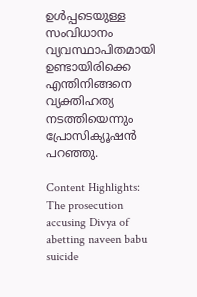ഉൾപ്പടെയുള്ള സംവിധാനം വ്യവസ്ഥാപിതമായി ഉണ്ടായിരിക്കെ എന്തിനിങ്ങനെ വ്യക്തിഹത്യ നടത്തിയെന്നും പ്രോസിക്യൂഷൻ പറഞ്ഞു.

Content Highlights: The prosecution accusing Divya of abetting naveen babu suicide